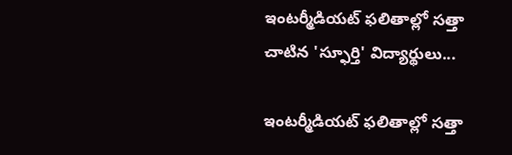ఇంటర్మీడియట్ ఫలితాల్లో సత్తా చాటిన 'స్ఫూర్తి' విద్యార్థులు...

ఇంటర్మీడియట్ ఫలితాల్లో సత్తా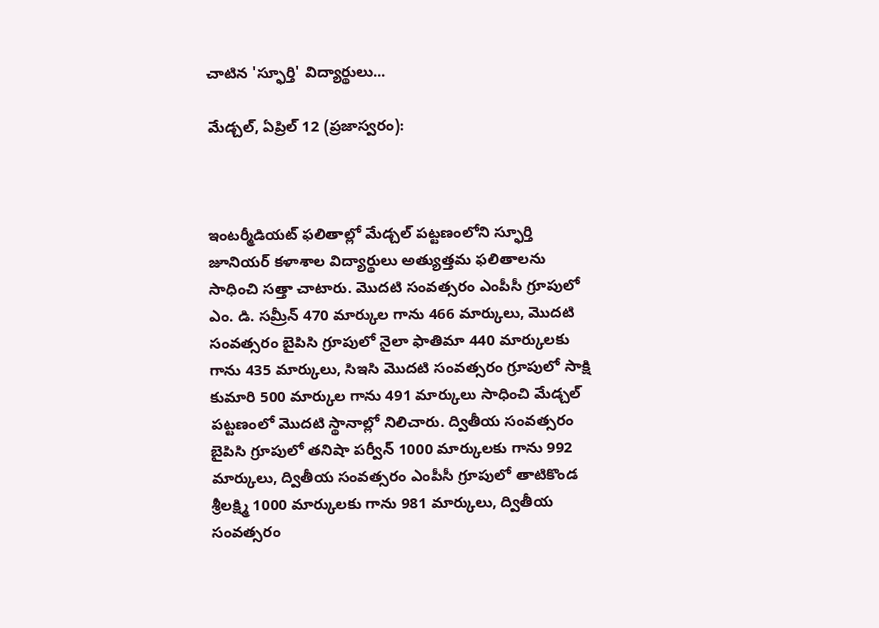చాటిన 'స్ఫూర్తి' విద్యార్థులు...

మేడ్చల్, ఏప్రిల్ 12 (ప్రజాస్వరం):



ఇంటర్మీడియట్ ఫలితాల్లో మేడ్చల్ పట్టణంలోని స్ఫూర్తి జూనియర్ కళాశాల విద్యార్థులు అత్యుత్తమ ఫలితాలను సాధించి సత్తా చాటారు. మొదటి సంవత్సరం ఎంపీసీ గ్రూపులో ఎం. డి. సమ్రీన్ 470 మార్కుల గాను 466 మార్కులు, మొదటి సంవత్సరం బైపిసి గ్రూపులో నైలా ఫాతిమా 440 మార్కులకు గాను 435 మార్కులు, సిఇసి మొదటి సంవత్సరం గ్రూపులో సాక్షి కుమారి 500 మార్కుల గాను 491 మార్కులు సాధించి మేడ్చల్ పట్టణంలో మొదటి స్థానాల్లో నిలిచారు. ద్వితీయ సంవత్సరం బైపిసి గ్రూపులో తనిషా పర్వీన్ 1000 మార్కులకు గాను 992 మార్కులు, ద్వితీయ సంవత్సరం ఎంపీసీ గ్రూపులో తాటికొండ శ్రీలక్ష్మి 1000 మార్కులకు గాను 981 మార్కులు, ద్వితీయ సంవత్సరం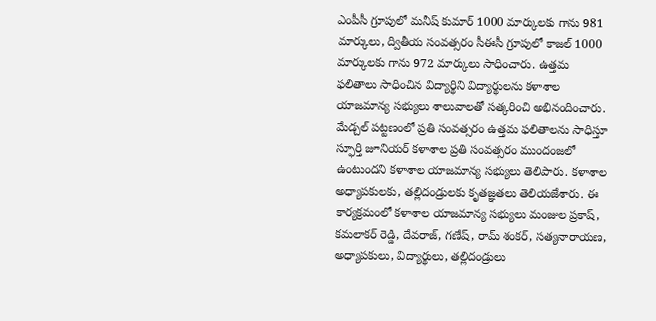ఎంపీసీ గ్రూపులో మనీష్ కుమార్ 1000 మార్కులకు గాను 981 మార్కులు, ద్వితీయ సంవత్సరం సీఈసీ గ్రూపులో కాజల్ 1000 మార్కులకు గాను 972 మార్కులు సాధించారు. ఉత్తమ ఫలితాలు సాధించిన విద్యార్థిని విద్యార్థులను కళాశాల యాజమాన్య సభ్యులు శాలువాలతో సత్కరించి అభినందించారు. మేడ్చల్ పట్టణంలో ప్రతి సంవత్సరం ఉత్తమ ఫలితాలను సాధిస్తూ స్ఫూర్తి జూనియర్ కళాశాల ప్రతి సంవత్సరం ముందంజలో ఉంటుందని కళాశాల యాజమాన్య సభ్యులు తెలిపారు. కళాశాల అధ్యాపకులకు, తల్లిదండ్రులకు కృతజ్ఞతలు తెలియజేశారు. ఈ కార్యక్రమంలో కళాశాల యాజమాన్య సభ్యులు మంజుల ప్రకాష్, కమలాకర్ రెడ్డి, దేవరాజ్, గణేష్, రామ్ శంకర్, సత్యనారాయణ, అధ్యాపకులు, విద్యార్థులు, తల్లిదండ్రులు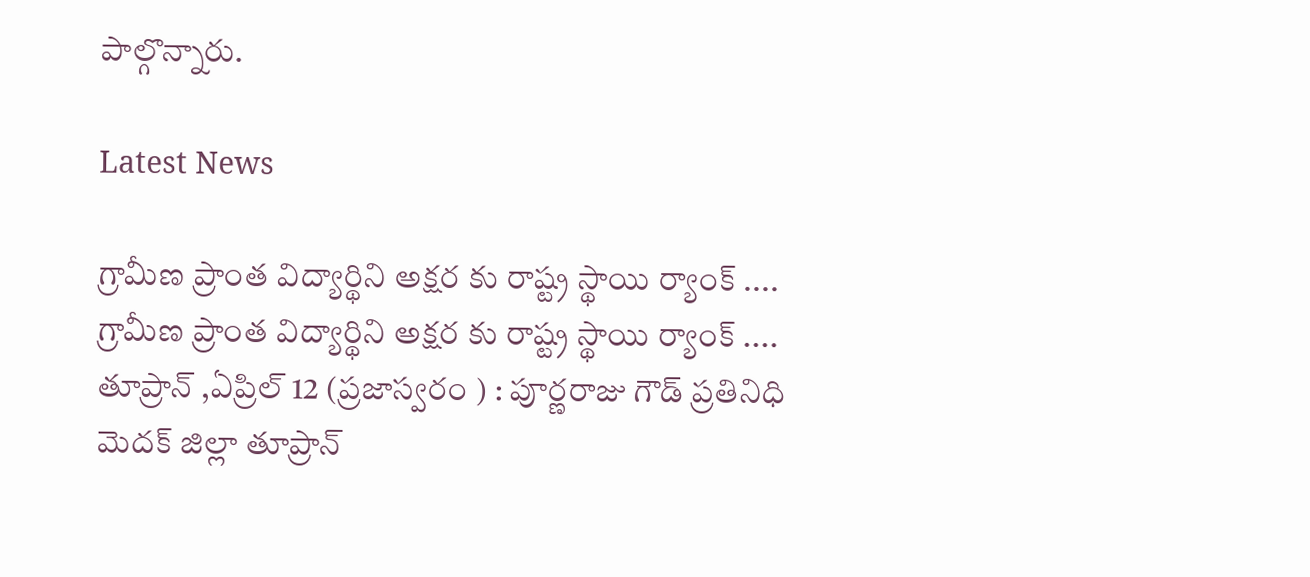పాల్గొన్నారు.

Latest News

గ్రామీణ ప్రాంత విద్యార్థిని అక్షర కు రాష్ట్ర స్థాయి ర్యాంక్ .... గ్రామీణ ప్రాంత విద్యార్థిని అక్షర కు రాష్ట్ర స్థాయి ర్యాంక్ ....
తూప్రాన్ ,ఏప్రిల్ 12 (ప్రజాస్వరం ) : పూర్ణరాజు గౌడ్ ప్రతినిధి    మెదక్ జిల్లా తూప్రాన్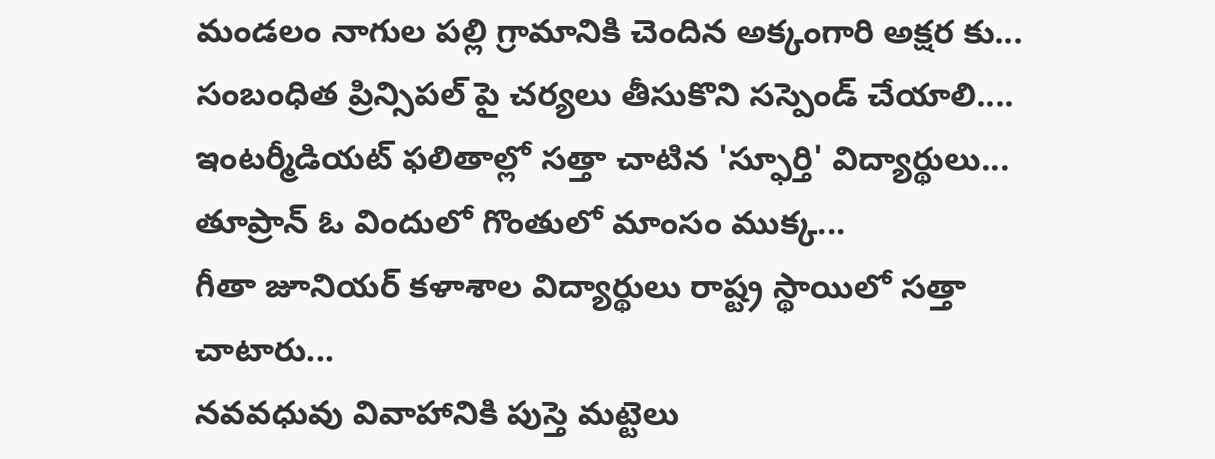మండలం నాగుల పల్లి గ్రామానికి చెందిన అక్కంగారి అక్షర కు...
సంబంధిత ప్రిన్సిపల్ పై చర్యలు తీసుకొని సస్పెండ్ చేయాలి....
ఇంటర్మీడియట్ ఫలితాల్లో సత్తా చాటిన 'స్ఫూర్తి' విద్యార్థులు...
తూప్రాన్ ఓ విందులో గొంతులో మాంసం ముక్క...
గీతా జూనియర్ కళాశాల విద్యార్థులు రాష్ట్ర స్థాయిలో సత్తా చాటారు...
నవవధువు వివాహానికి పుస్తె మట్టెలు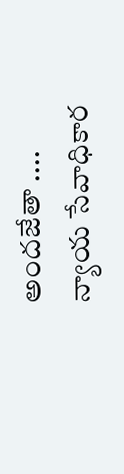అందజేతా ....
న్యాయ సేవాధికార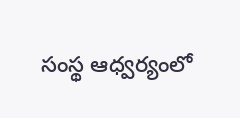సంస్థ ఆధ్వర్యంలో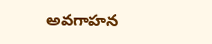అవగాహన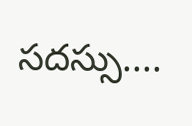సదస్సు....